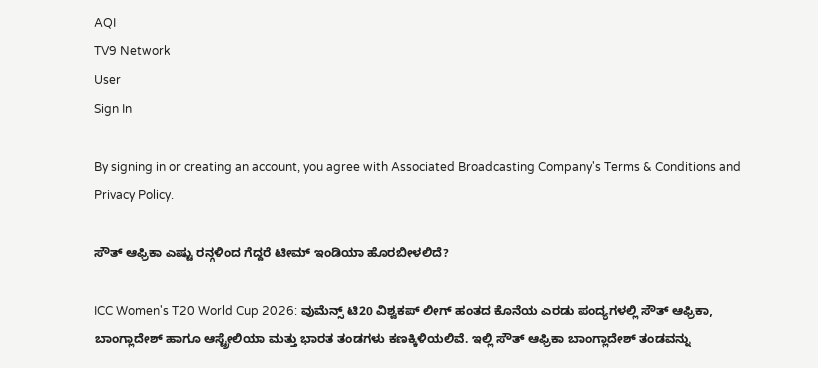AQI
TV9 Network
User
Sign In

By signing in or creating an account, you agree with Associated Broadcasting Company's Terms & Conditions and Privacy Policy.

ಸೌತ್ ಆಫ್ರಿಕಾ ಎಷ್ಟು ರನ್ಗಳಿಂದ ಗೆದ್ದರೆ ಟೀಮ್ ಇಂಡಿಯಾ ಹೊರಬೀಳಲಿದೆ?

ICC Women's T20 World Cup 2026: ವುಮೆನ್ಸ್ ಟಿ20 ವಿಶ್ವಕಪ್ ಲೀಗ್ ಹಂತದ ಕೊನೆಯ ಎರಡು ಪಂದ್ಯಗಳಲ್ಲಿ ಸೌತ್ ಆಫ್ರಿಕಾ, ಬಾಂಗ್ಲಾದೇಶ್ ಹಾಗೂ ಆಸ್ಟ್ರೇಲಿಯಾ ಮತ್ತು ಭಾರತ ತಂಡಗಳು ಕಣಕ್ಕಿಳಿಯಲಿವೆ. ಇಲ್ಲಿ ಸೌತ್ ಆಫ್ರಿಕಾ ಬಾಂಗ್ಲಾದೇಶ್ ತಂಡವನ್ನು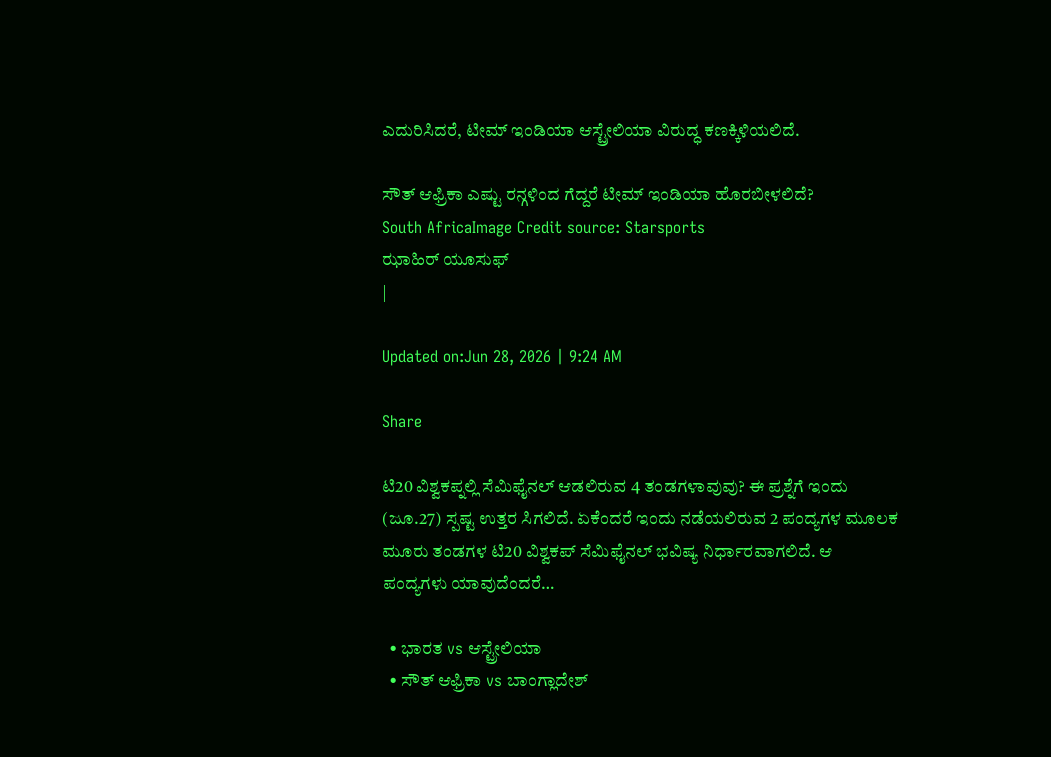ಎದುರಿಸಿದರೆ, ಟೀಮ್ ಇಂಡಿಯಾ ಆಸ್ಟ್ರೇಲಿಯಾ ವಿರುದ್ಧ ಕಣಕ್ಕಿಳಿಯಲಿದೆ.

ಸೌತ್ ಆಫ್ರಿಕಾ ಎಷ್ಟು ರನ್ಗಳಿಂದ ಗೆದ್ದರೆ ಟೀಮ್ ಇಂಡಿಯಾ ಹೊರಬೀಳಲಿದೆ?
South AfricaImage Credit source: Starsports
ಝಾಹಿರ್ ಯೂಸುಫ್
|

Updated on:Jun 28, 2026 | 9:24 AM

Share

ಟಿ20 ವಿಶ್ವಕಪ್ನಲ್ಲಿ ಸೆಮಿಫೈನಲ್ ಆಡಲಿರುವ 4 ತಂಡಗಳಾವುವು? ಈ ಪ್ರಶ್ನೆಗೆ ಇಂದು (ಜೂ.27) ಸ್ಪಷ್ಟ ಉತ್ತರ ಸಿಗಲಿದೆ. ಏಕೆಂದರೆ ಇಂದು ನಡೆಯಲಿರುವ 2 ಪಂದ್ಯಗಳ ಮೂಲಕ ಮೂರು ತಂಡಗಳ ಟಿ20 ವಿಶ್ವಕಪ್ ಸೆಮಿಫೈನಲ್ ಭವಿಷ್ಯ ನಿರ್ಧಾರವಾಗಲಿದೆ. ಆ ಪಂದ್ಯಗಳು ಯಾವುದೆಂದರೆ…

  • ಭಾರತ vs ಆಸ್ಟ್ರೇಲಿಯಾ
  • ಸೌತ್ ಆಫ್ರಿಕಾ vs ಬಾಂಗ್ಲಾದೇಶ್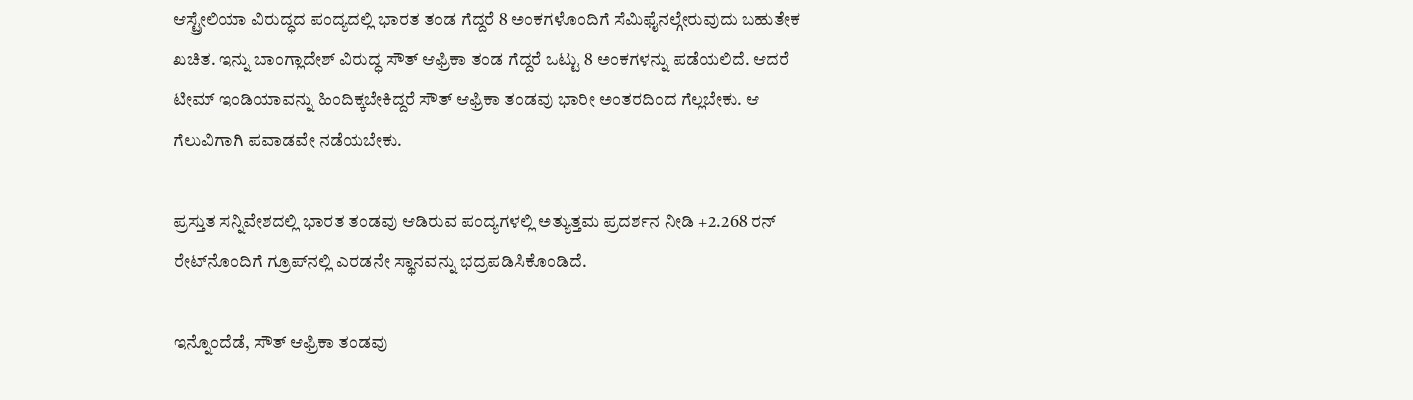ಆಸ್ಟ್ರೇಲಿಯಾ ವಿರುದ್ಧದ ಪಂದ್ಯದಲ್ಲಿ ಭಾರತ ತಂಡ ಗೆದ್ದರೆ 8 ಅಂಕಗಳೊಂದಿಗೆ ಸೆಮಿಫೈನಲ್ಗೇರುವುದು ಬಹುತೇಕ ಖಚಿತ. ಇನ್ನು ಬಾಂಗ್ಲಾದೇಶ್ ವಿರುದ್ಧ ಸೌತ್ ಆಫ್ರಿಕಾ ತಂಡ ಗೆದ್ದರೆ ಒಟ್ಟು 8 ಅಂಕಗಳನ್ನು ಪಡೆಯಲಿದೆ. ಆದರೆ ಟೀಮ್ ಇಂಡಿಯಾವನ್ನು ಹಿಂದಿಕ್ಕಬೇಕಿದ್ದರೆ ಸೌತ್ ಆಫ್ರಿಕಾ ತಂಡವು ಭಾರೀ ಅಂತರದಿಂದ ಗೆಲ್ಲಬೇಕು. ಆ ಗೆಲುವಿಗಾಗಿ ಪವಾಡವೇ ನಡೆಯಬೇಕು.

ಪ್ರಸ್ತುತ ಸನ್ನಿವೇಶದಲ್ಲಿ ಭಾರತ ತಂಡವು ಆಡಿರುವ ಪಂದ್ಯಗಳಲ್ಲಿ ಅತ್ಯುತ್ತಮ ಪ್ರದರ್ಶನ ನೀಡಿ +2.268 ರನ್ ರೇಟ್‌ನೊಂದಿಗೆ ಗ್ರೂಪ್‌ನಲ್ಲಿ ಎರಡನೇ ಸ್ಥಾನವನ್ನು ಭದ್ರಪಡಿಸಿಕೊಂಡಿದೆ.

ಇನ್ನೊಂದೆಡೆ, ಸೌತ್ ಆಫ್ರಿಕಾ ತಂಡವು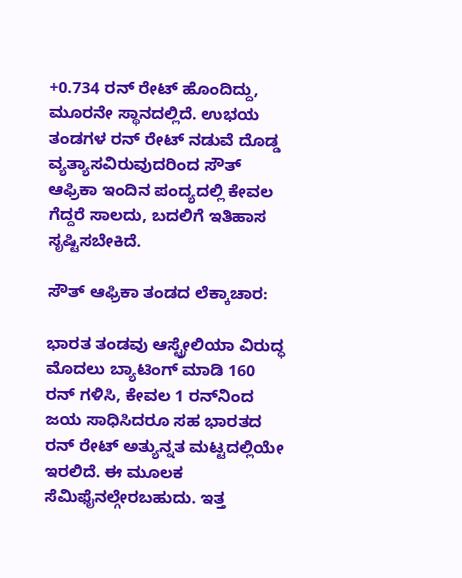+0.734 ರನ್ ರೇಟ್ ಹೊಂದಿದ್ದು, ಮೂರನೇ ಸ್ಥಾನದಲ್ಲಿದೆ. ಉಭಯ ತಂಡಗಳ ರನ್ ರೇಟ್ ನಡುವೆ ದೊಡ್ಡ ವ್ಯತ್ಯಾಸವಿರುವುದರಿಂದ ಸೌತ್ ಆಫ್ರಿಕಾ ಇಂದಿನ ಪಂದ್ಯದಲ್ಲಿ ಕೇವಲ ಗೆದ್ದರೆ ಸಾಲದು, ಬದಲಿಗೆ ಇತಿಹಾಸ ಸೃಷ್ಟಿಸಬೇಕಿದೆ.

ಸೌತ್ ಆಫ್ರಿಕಾ ತಂಡದ ಲೆಕ್ಕಾಚಾರ:

ಭಾರತ ತಂಡವು ಆಸ್ಟ್ರೇಲಿಯಾ ವಿರುದ್ಧ ಮೊದಲು ಬ್ಯಾಟಿಂಗ್ ಮಾಡಿ 160 ರನ್ ಗಳಿಸಿ, ಕೇವಲ 1 ರನ್‌ನಿಂದ ಜಯ ಸಾಧಿಸಿದರೂ ಸಹ ಭಾರತದ ರನ್ ರೇಟ್ ಅತ್ಯುನ್ನತ ಮಟ್ಟದಲ್ಲಿಯೇ ಇರಲಿದೆ. ಈ ಮೂಲಕ ಸೆಮಿಫೈನಲ್ಗೇರಬಹುದು. ಇತ್ತ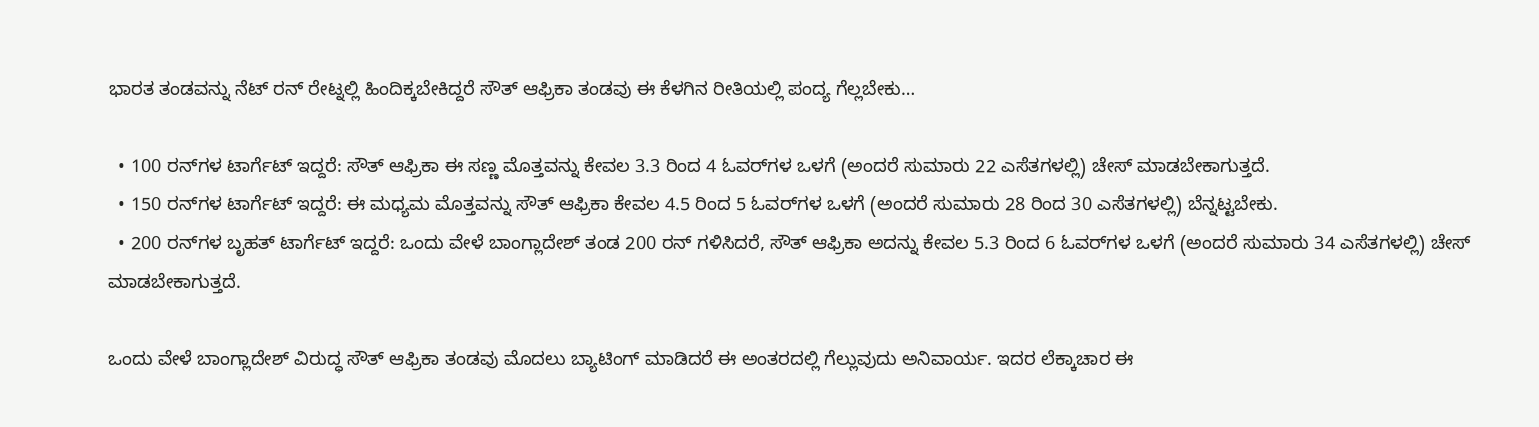ಭಾರತ ತಂಡವನ್ನು ನೆಟ್ ರನ್ ರೇಟ್ನಲ್ಲಿ ಹಿಂದಿಕ್ಕಬೇಕಿದ್ದರೆ ಸೌತ್ ಆಫ್ರಿಕಾ ತಂಡವು ಈ ಕೆಳಗಿನ ರೀತಿಯಲ್ಲಿ ಪಂದ್ಯ ಗೆಲ್ಲಬೇಕು…

  • 100 ರನ್‌ಗಳ ಟಾರ್ಗೆಟ್ ಇದ್ದರೆ: ಸೌತ್ ಆಫ್ರಿಕಾ ಈ ಸಣ್ಣ ಮೊತ್ತವನ್ನು ಕೇವಲ 3.3 ರಿಂದ 4 ಓವರ್‌ಗಳ ಒಳಗೆ (ಅಂದರೆ ಸುಮಾರು 22 ಎಸೆತಗಳಲ್ಲಿ) ಚೇಸ್ ಮಾಡಬೇಕಾಗುತ್ತದೆ.
  • 150 ರನ್‌ಗಳ ಟಾರ್ಗೆಟ್ ಇದ್ದರೆ: ಈ ಮಧ್ಯಮ ಮೊತ್ತವನ್ನು ಸೌತ್ ಆಫ್ರಿಕಾ ಕೇವಲ 4.5 ರಿಂದ 5 ಓವರ್‌ಗಳ ಒಳಗೆ (ಅಂದರೆ ಸುಮಾರು 28 ರಿಂದ 30 ಎಸೆತಗಳಲ್ಲಿ) ಬೆನ್ನಟ್ಟಬೇಕು.
  • 200 ರನ್‌ಗಳ ಬೃಹತ್ ಟಾರ್ಗೆಟ್ ಇದ್ದರೆ: ಒಂದು ವೇಳೆ ಬಾಂಗ್ಲಾದೇಶ್ ತಂಡ 200 ರನ್ ಗಳಿಸಿದರೆ, ಸೌತ್ ಆಫ್ರಿಕಾ ಅದನ್ನು ಕೇವಲ 5.3 ರಿಂದ 6 ಓವರ್‌ಗಳ ಒಳಗೆ (ಅಂದರೆ ಸುಮಾರು 34 ಎಸೆತಗಳಲ್ಲಿ) ಚೇಸ್ ಮಾಡಬೇಕಾಗುತ್ತದೆ.

ಒಂದು ವೇಳೆ ಬಾಂಗ್ಲಾದೇಶ್ ವಿರುದ್ಧ ಸೌತ್ ಆಫ್ರಿಕಾ ತಂಡವು ಮೊದಲು ಬ್ಯಾಟಿಂಗ್ ಮಾಡಿದರೆ ಈ ಅಂತರದಲ್ಲಿ ಗೆಲ್ಲುವುದು ಅನಿವಾರ್ಯ. ಇದರ ಲೆಕ್ಕಾಚಾರ ಈ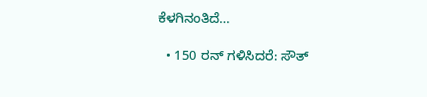ಕೆಳಗಿನಂತಿದೆ…

  • 150 ರನ್ ಗಳಿಸಿದರೆ: ಸೌತ್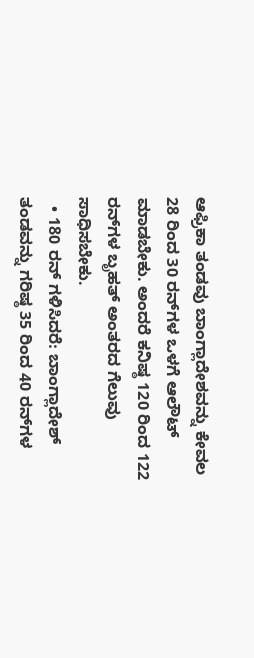ಆಫ್ರಿಕಾ ತಂಡವು ಬಾಂಗ್ಲಾದೇಶವನ್ನು ಕೇವಲ 28 ರಿಂದ 30 ರನ್‌ಗಳ ಒಳಗೆ ಆಲೌಟ್ ಮಾಡಬೇಕು. ಅಂದರೆ ಕನಿಷ್ಠ 120 ರಿಂದ 122 ರನ್‌ಗಳ ಬೃಹತ್ ಅಂತರದ ಗೆಲುವು ಸಾಧಿಸಬೇಕು.
  • 180 ರನ್ ಗಳಿಸಿದರೆ: ಬಾಂಗ್ಲಾದೇಶ್ ತಂಡವನ್ನು ಗರಿಷ್ಠ 35 ರಿಂದ 40 ರನ್‌ಗಳ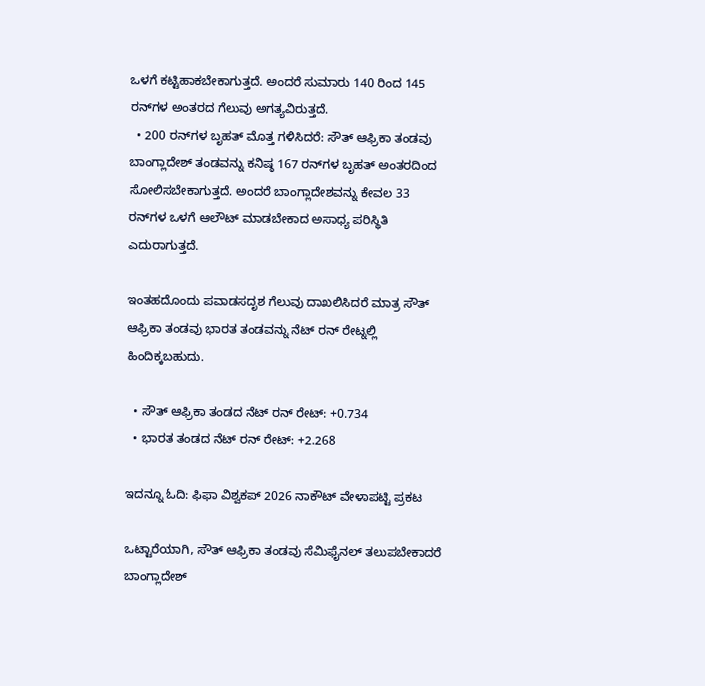ಒಳಗೆ ಕಟ್ಟಿಹಾಕಬೇಕಾಗುತ್ತದೆ. ಅಂದರೆ ಸುಮಾರು 140 ರಿಂದ 145 ರನ್‌ಗಳ ಅಂತರದ ಗೆಲುವು ಅಗತ್ಯವಿರುತ್ತದೆ.
  • 200 ರನ್‌ಗಳ ಬೃಹತ್ ಮೊತ್ತ ಗಳಿಸಿದರೆ: ಸೌತ್ ಆಫ್ರಿಕಾ ತಂಡವು ಬಾಂಗ್ಲಾದೇಶ್ ತಂಡವನ್ನು ಕನಿಷ್ಠ 167 ರನ್‌ಗಳ ಬೃಹತ್ ಅಂತರದಿಂದ ಸೋಲಿಸಬೇಕಾಗುತ್ತದೆ. ಅಂದರೆ ಬಾಂಗ್ಲಾದೇಶವನ್ನು ಕೇವಲ 33 ರನ್‌ಗಳ ಒಳಗೆ ಆಲೌಟ್ ಮಾಡಬೇಕಾದ ಅಸಾಧ್ಯ ಪರಿಸ್ಥಿತಿ ಎದುರಾಗುತ್ತದೆ.

ಇಂತಹದೊಂದು ಪವಾಡಸದೃಶ ಗೆಲುವು ದಾಖಲಿಸಿದರೆ ಮಾತ್ರ ಸೌತ್ ಆಫ್ರಿಕಾ ತಂಡವು ಭಾರತ ತಂಡವನ್ನು ನೆಟ್ ರನ್ ರೇಟ್ನಲ್ಲಿ ಹಿಂದಿಕ್ಕಬಹುದು.

  • ಸೌತ್ ಆಫ್ರಿಕಾ ತಂಡದ ನೆಟ್ ರನ್ ರೇಟ್: +0.734
  • ಭಾರತ ತಂಡದ ನೆಟ್ ರನ್ ರೇಟ್: +2.268

ಇದನ್ನೂ ಓದಿ: ಫಿಫಾ ವಿಶ್ವಕಪ್ 2026 ನಾಕೌಟ್ ವೇಳಾಪಟ್ಟಿ ಪ್ರಕಟ

ಒಟ್ಟಾರೆಯಾಗಿ, ಸೌತ್ ಆಫ್ರಿಕಾ ತಂಡವು ಸೆಮಿಫೈನಲ್ ತಲುಪಬೇಕಾದರೆ ಬಾಂಗ್ಲಾದೇಶ್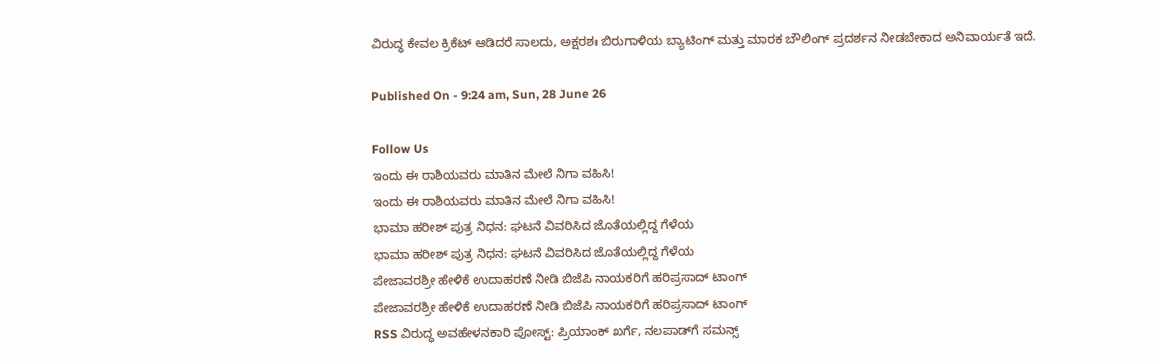ವಿರುದ್ಧ ಕೇವಲ ಕ್ರಿಕೆಟ್ ಆಡಿದರೆ ಸಾಲದು, ಅಕ್ಷರಶಃ ಬಿರುಗಾಳಿಯ ಬ್ಯಾಟಿಂಗ್ ಮತ್ತು ಮಾರಕ ಬೌಲಿಂಗ್ ಪ್ರದರ್ಶನ ನೀಡಬೇಕಾದ ಅನಿವಾರ್ಯತೆ ಇದೆ.

Published On - 9:24 am, Sun, 28 June 26

Follow Us
ಇಂದು ಈ ರಾಶಿಯವರು ಮಾತಿನ ಮೇಲೆ ನಿಗಾ ವಹಿಸಿ!
ಇಂದು ಈ ರಾಶಿಯವರು ಮಾತಿನ ಮೇಲೆ ನಿಗಾ ವಹಿಸಿ!
ಭಾಮಾ ಹರೀಶ್ ಪುತ್ರ ನಿಧನ: ಘಟನೆ ವಿವರಿಸಿದ ಜೊತೆಯಲ್ಲಿದ್ದ ಗೆಳೆಯ
ಭಾಮಾ ಹರೀಶ್ ಪುತ್ರ ನಿಧನ: ಘಟನೆ ವಿವರಿಸಿದ ಜೊತೆಯಲ್ಲಿದ್ದ ಗೆಳೆಯ
ಪೇಜಾವರಶ್ರೀ ಹೇಳಿಕೆ ಉದಾಹರಣೆ ನೀಡಿ ಬಿಜೆಪಿ ನಾಯಕರಿಗೆ ಹರಿಪ್ರಸಾದ್ ಟಾಂಗ್
ಪೇಜಾವರಶ್ರೀ ಹೇಳಿಕೆ ಉದಾಹರಣೆ ನೀಡಿ ಬಿಜೆಪಿ ನಾಯಕರಿಗೆ ಹರಿಪ್ರಸಾದ್ ಟಾಂಗ್
RSS ವಿರುದ್ಧ ಅವಹೇಳನಕಾರಿ ಪೋಸ್ಟ್: ಪ್ರಿಯಾಂಕ್ ಖರ್ಗೆ, ನಲಪಾಡ್‌ಗೆ ಸಮನ್ಸ್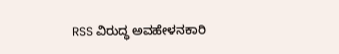RSS ವಿರುದ್ಧ ಅವಹೇಳನಕಾರಿ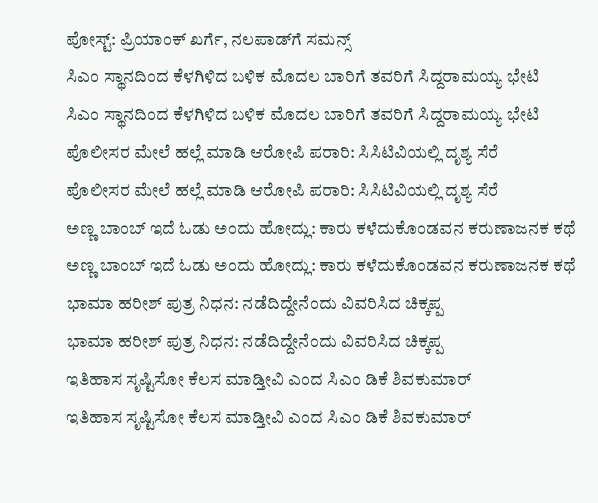ಪೋಸ್ಟ್: ಪ್ರಿಯಾಂಕ್ ಖರ್ಗೆ, ನಲಪಾಡ್‌ಗೆ ಸಮನ್ಸ್
ಸಿಎಂ ಸ್ಥಾನದಿಂದ ಕೆಳಗಿಳಿದ ಬಳಿಕ ಮೊದಲ ಬಾರಿಗೆ ತವರಿಗೆ ಸಿದ್ದರಾಮಯ್ಯ ಭೇಟಿ
ಸಿಎಂ ಸ್ಥಾನದಿಂದ ಕೆಳಗಿಳಿದ ಬಳಿಕ ಮೊದಲ ಬಾರಿಗೆ ತವರಿಗೆ ಸಿದ್ದರಾಮಯ್ಯ ಭೇಟಿ
ಪೊಲೀಸರ ಮೇಲೆ ಹಲ್ಲೆ ಮಾಡಿ ಆರೋಪಿ ಪರಾರಿ: ಸಿಸಿಟಿವಿಯಲ್ಲಿ ದೃಶ್ಯ ಸೆರೆ
ಪೊಲೀಸರ ಮೇಲೆ ಹಲ್ಲೆ ಮಾಡಿ ಆರೋಪಿ ಪರಾರಿ: ಸಿಸಿಟಿವಿಯಲ್ಲಿ ದೃಶ್ಯ ಸೆರೆ
ಅಣ್ಣ ಬಾಂಬ್ ಇದೆ ಓಡು ಅಂದು ಹೋದ್ಲು: ಕಾರು ಕಳೆದುಕೊಂಡವನ ಕರುಣಾಜನಕ ಕಥೆ
ಅಣ್ಣ ಬಾಂಬ್ ಇದೆ ಓಡು ಅಂದು ಹೋದ್ಲು: ಕಾರು ಕಳೆದುಕೊಂಡವನ ಕರುಣಾಜನಕ ಕಥೆ
ಭಾಮಾ ಹರೀಶ್ ಪುತ್ರ ನಿಧನ: ನಡೆದಿದ್ದೇನೆಂದು ವಿವರಿಸಿದ ಚಿಕ್ಕಪ್ಪ
ಭಾಮಾ ಹರೀಶ್ ಪುತ್ರ ನಿಧನ: ನಡೆದಿದ್ದೇನೆಂದು ವಿವರಿಸಿದ ಚಿಕ್ಕಪ್ಪ
ಇತಿಹಾಸ ಸೃಷ್ಟಿಸೋ ಕೆಲಸ ಮಾಡ್ತೀವಿ ಎಂದ ಸಿಎಂ ಡಿಕೆ ಶಿವಕುಮಾರ್
ಇತಿಹಾಸ ಸೃಷ್ಟಿಸೋ ಕೆಲಸ ಮಾಡ್ತೀವಿ ಎಂದ ಸಿಎಂ ಡಿಕೆ ಶಿವಕುಮಾರ್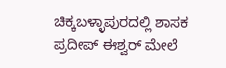ಚಿಕ್ಕಬಳ್ಳಾಪುರದಲ್ಲಿ ಶಾಸಕ ಪ್ರದೀಪ್ ಈಶ್ವರ್ ಮೇಲೆ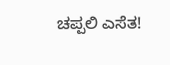ಚಪ್ಪಲಿ ಎಸೆತ!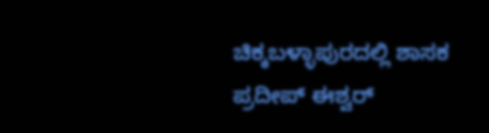ಚಿಕ್ಕಬಳ್ಳಾಪುರದಲ್ಲಿ ಶಾಸಕ ಪ್ರದೀಪ್ ಈಶ್ವರ್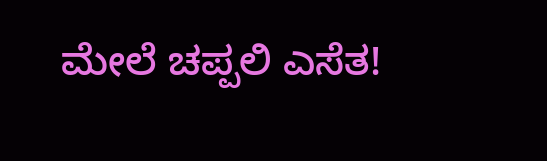ಮೇಲೆ ಚಪ್ಪಲಿ ಎಸೆತ!